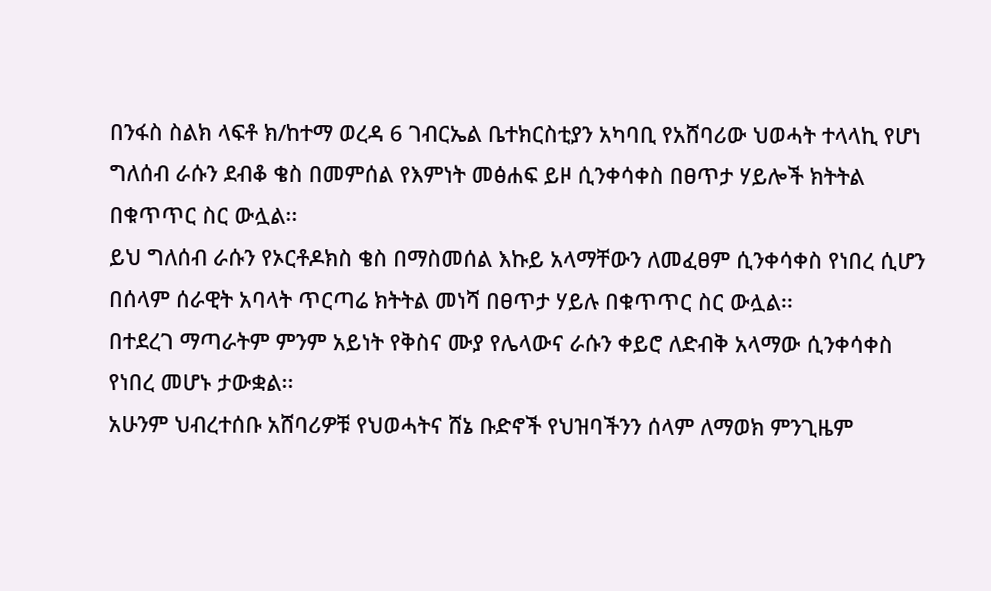በንፋስ ስልክ ላፍቶ ክ/ከተማ ወረዳ 6 ገብርኤል ቤተክርስቲያን አካባቢ የአሸባሪው ህወሓት ተላላኪ የሆነ ግለሰብ ራሱን ደብቆ ቄስ በመምሰል የእምነት መፅሐፍ ይዞ ሲንቀሳቀስ በፀጥታ ሃይሎች ክትትል በቁጥጥር ስር ውሏል፡፡
ይህ ግለሰብ ራሱን የኦርቶዶክስ ቄስ በማስመሰል እኩይ አላማቸውን ለመፈፀም ሲንቀሳቀስ የነበረ ሲሆን በሰላም ሰራዊት አባላት ጥርጣሬ ክትትል መነሻ በፀጥታ ሃይሉ በቁጥጥር ስር ውሏል፡፡
በተደረገ ማጣራትም ምንም አይነት የቅስና ሙያ የሌላውና ራሱን ቀይሮ ለድብቅ አላማው ሲንቀሳቀስ የነበረ መሆኑ ታውቋል፡፡
አሁንም ህብረተሰቡ አሸባሪዎቹ የህወሓትና ሸኔ ቡድኖች የህዝባችንን ሰላም ለማወክ ምንጊዜም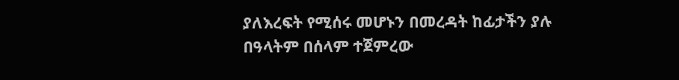ያለእረፍት የሚሰሩ መሆኑን በመረዳት ከፊታችን ያሉ በዓላትም በሰላም ተጀምረው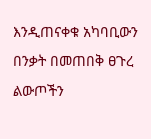እንዲጠናቀቁ አካባቢውን በንቃት በመጠበቅ ፀጉረ ልውጦችን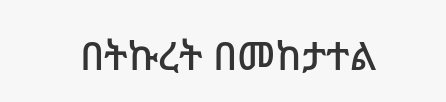በትኩረት በመከታተል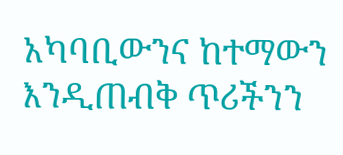አካባቢውንና ከተማውን እንዲጠብቅ ጥሪችንን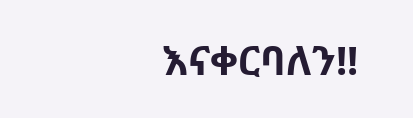እናቀርባለን!!